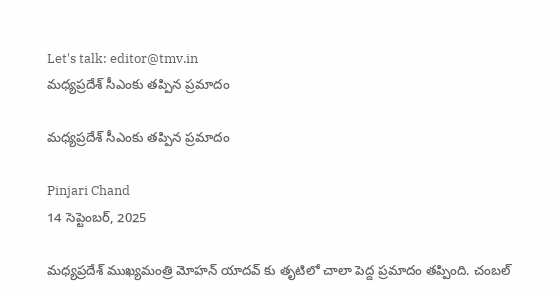Let's talk: editor@tmv.in
మధ్యప్రదేశ్ సీఎంకు తప్పిన ప్రమాదం

మధ్యప్రదేశ్ సీఎంకు తప్పిన ప్రమాదం

Pinjari Chand
14 సెప్టెంబర్, 2025

మధ్యప్రదేశ్ ముఖ్యమంత్రి మోహన్ యాదవ్ కు తృటిలో చాలా పెద్ద ప్రమాదం తప్పింది. చంబల్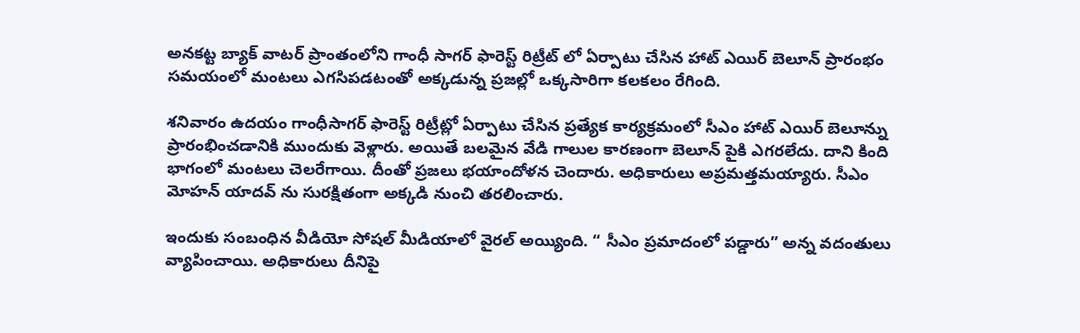అనకట్ట బ్యాక్ వాటర్ ప్రాంతంలోని గాంధీ సాగర్ ఫారెస్ట్ రిట్రీట్ లో ఏర్పాటు చేసిన హాట్ ఎయిర్ బెలూన్ ప్రారంభం సమయంలో మంటలు ఎగసిపడటంతో అక్కడున్న ప్రజల్లో ఒక్కసారిగా కలకలం రేగింది.

శనివారం ఉదయం గాంధీసాగర్ ఫారెస్ట్ రిట్రీట్లో ఏర్పాటు చేసిన ప్రత్యేక కార్యక్రమంలో సీఎం హాట్ ఎయిర్ బెలూన్ను ప్రారంభించడానికి ముందుకు వెళ్లారు. అయితే బలమైన వేడి గాలుల కారణంగా బెలూన్ పైకి ఎగరలేదు. దాని కింది భాగంలో మంటలు చెలరేగాయి. దీంతో ప్రజలు భయాందోళన చెందారు. అధికారులు అప్రమత్తమయ్యారు. సీఎం మోహన్ యాదవ్ ను సురక్షితంగా అక్కడి నుంచి తరలించారు.

ఇందుకు సంబంధిన వీడియో సోషల్ మీడియాలో వైరల్ అయ్యింది. “ సీఎం ప్రమాదంలో పడ్డారు” అన్న వదంతులు వ్యాపించాయి. అధికారులు దీనిపై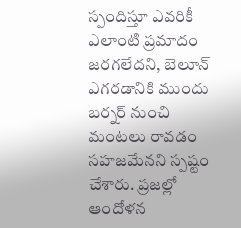స్పందిస్తూ ఎవరికీ ఎలాంటి ప్రమాదం జరగలేదని, బెలూన్ ఎగరడానికి ముందు బర్నర్ నుంచి మంటలు రావడం సహజమేనని స్పష్టం చేశారు. ప్రజల్లో ఆందోళన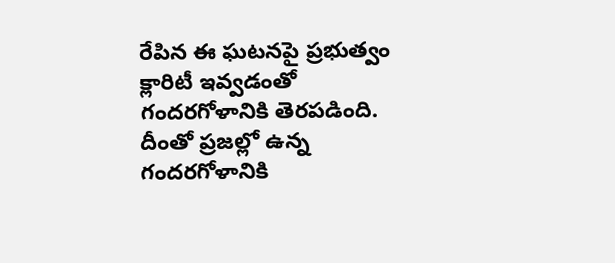రేపిన ఈ ఘటనపై ప్రభుత్వం క్లారిటీ ఇవ్వడంతో గందరగోళానికి తెరపడింది. దీంతో ప్రజల్లో ఉన్న గందరగోళానికి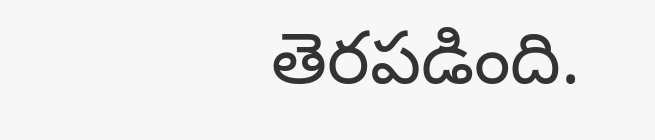తెరపడింది.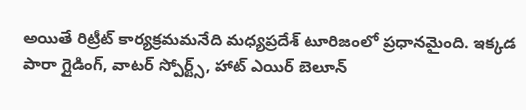అయితే రిట్రీట్ కార్యక్రమమనేది మధ్యప్రదేశ్ టూరిజంలో ప్రధానమైంది. ఇక్కడ పారా గ్లైడింగ్, వాటర్ స్పోర్ట్స్, హాట్ ఎయిర్ బెలూన్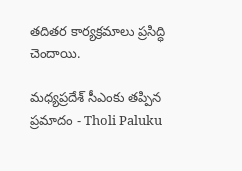తదితర కార్యక్రమాలు ప్రసిద్ధి చెందాయి.

మధ్యప్రదేశ్ సీఎంకు తప్పిన ప్రమాదం - Tholi Paluku